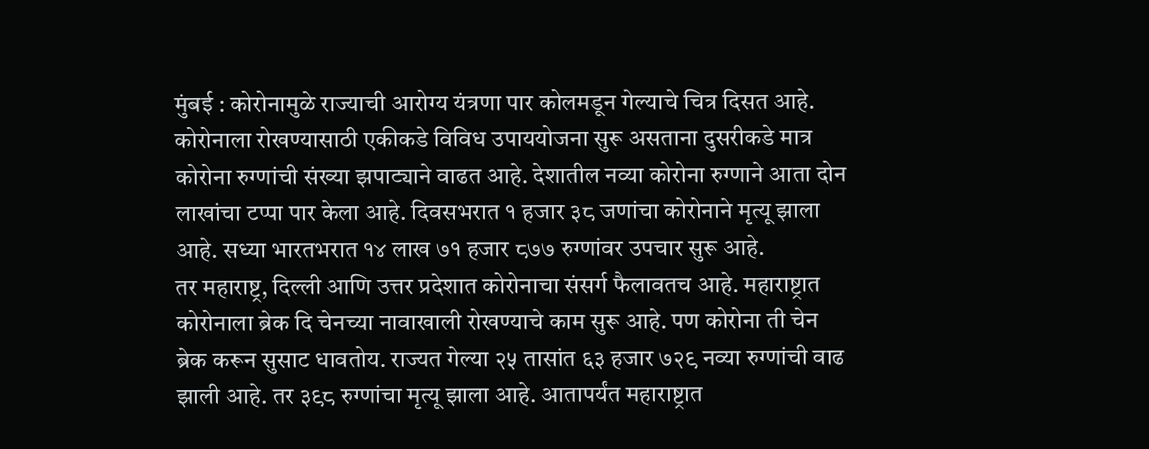मुंबई : कोरोनामुळे राज्याची आरोग्य यंत्रणा पार कोलमडून गेल्याचे चित्र दिसत आहे. कोरोनाला रोखण्यासाठी एकीकडे विविध उपाययोजना सुरू असताना दुसरीकडे मात्र कोरोना रुग्णांची संख्या झपाट्याने वाढत आहे. देशातील नव्या कोरोना रुग्णाने आता दोन लाखांचा टप्पा पार केला आहे. दिवसभरात १ हजार ३८ जणांचा कोरोनाने मृत्यू झाला आहे. सध्या भारतभरात १४ लाख ७१ हजार ८७७ रुग्णांवर उपचार सुरू आहे.
तर महाराष्ट्र, दिल्ली आणि उत्तर प्रदेशात कोरोनाचा संसर्ग फैलावतच आहे. महाराष्ट्रात कोरोनाला ब्रेक दि चेनच्या नावाखाली रोखण्याचे काम सुरू आहे. पण कोरोना ती चेन ब्रेक करून सुसाट धावतोय. राज्यत गेल्या २५ तासांत ६३ हजार ७२९ नव्या रुग्णांची वाढ झाली आहे. तर ३९८ रुग्णांचा मृत्यू झाला आहे. आतापर्यंत महाराष्ट्रात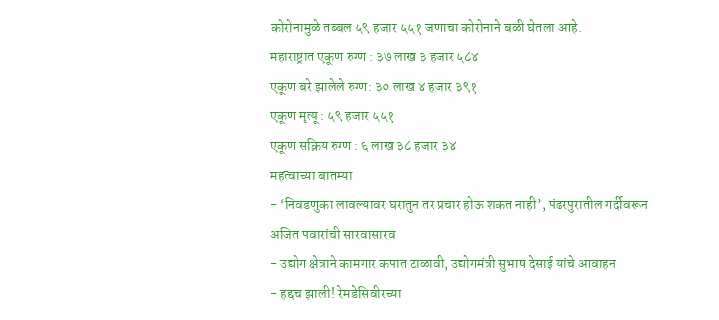कोरोनामुळे तब्बल ५९ हजार ५५१ जणाचा कोरोनाने बळी घेतला आहे.
महाराष्ट्रात एकूण रुग्ण : ३७ लाख ३ हजार ५८४
एकूण बरे झालेले रुग्ण: ३० लाख ४ हजार ३९१
एकूण मृत्यू : ५९ हजार ५५१
एकूण सक्रिय रुग्ण : ६ लाख ३८ हजार ३४
महत्वाच्या बातम्या
- ‘निवडणुका लावल्यावर घरातुन तर प्रचार होऊ शकत नाही’, पंढरपुरातील गर्दीवरून अजित पवारांची सारवासारव
- उद्योग क्षेत्राने कामगार कपात टाळावी, उद्योगमंत्री सुभाष देसाई यांचे आवाहन
- हद्दच झाली! रेमडेसिवीरच्या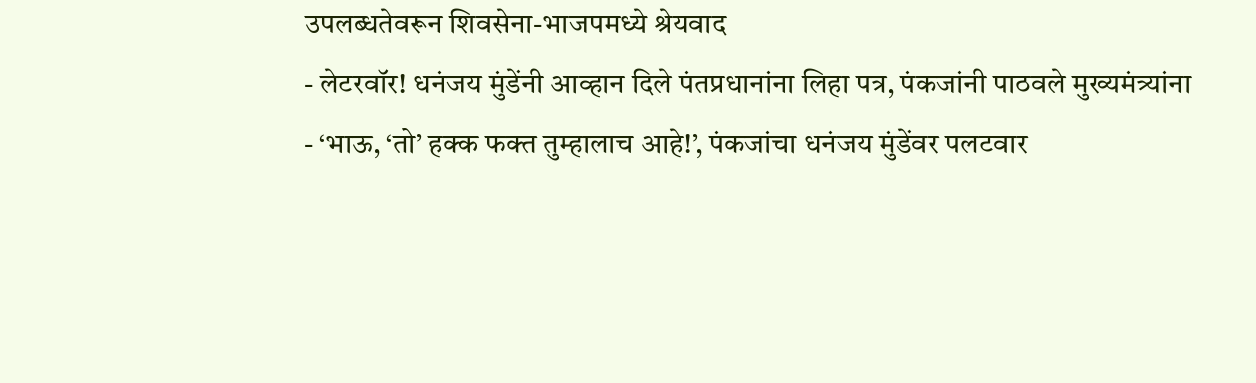उपलब्धतेवरून शिवसेना-भाजपमध्ये श्रेयवाद
- लेटरवॉर! धनंजय मुंडेंनी आव्हान दिले पंतप्रधानांना लिहा पत्र, पंकजांनी पाठवले मुख्यमंत्र्यांना
- ‘भाऊ, ‘तो’ हक्क फक्त तुम्हालाच आहे!’, पंकजांचा धनंजय मुंडेंवर पलटवार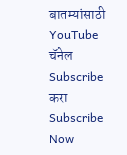बातम्यांसाठी YouTube चॅनेल Subscribe करा
Subscribe Now